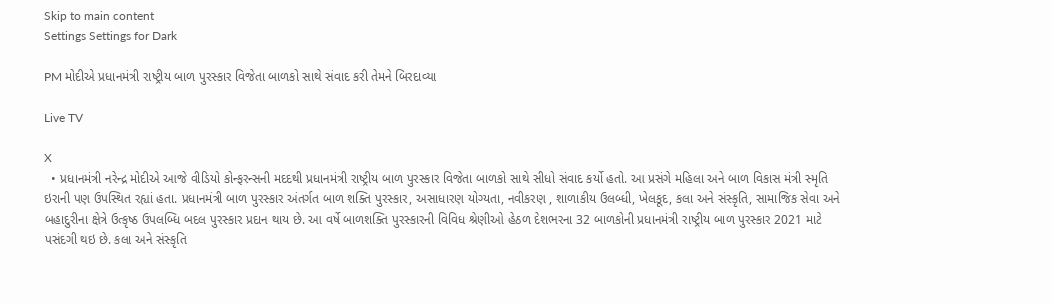Skip to main content
Settings Settings for Dark

PM મોદીએ પ્રધાનમંત્રી રાષ્ટ્રીય બાળ પુરસ્કાર વિજેતા બાળકો સાથે સંવાદ કરી તેમને બિરદાવ્યા

Live TV

X
  • પ્રધાનમંત્રી નરેન્દ્ર મોદીએ આજે વીડિયો કોન્ફરન્સની મદદથી પ્રધાનમંત્રી રાષ્ટ્રીય બાળ પુરસ્કાર વિજેતા બાળકો સાથે સીધો સંવાદ કર્યો હતો. આ પ્રસંગે મહિલા અને બાળ વિકાસ મંત્રી સ્મૃતિ ઇરાની પણ ઉપસ્થિત રહ્યાં હતા. પ્રધાનમંત્રી બાળ પુરસ્કાર અંતર્ગત બાળ શક્તિ પુરસ્કાર, અસાધારણ યોગ્યતા, નવીકરણ , શાળાકીય ઉલબ્ધી, ખેલકૂદ, કલા અને સંસ્કૃતિ, સામાજિક સેવા અને બહાદુરીના ક્ષેત્રે ઉત્કૃષ્ઠ ઉપલબ્ધિ બદલ પુરસ્કાર પ્રદાન થાય છે. આ વર્ષે બાળશક્તિ પુરસ્કારની વિવિધ શ્રેણીઓ હેઠળ દેશભરના 32 બાળકોની પ્રધાનમંત્રી રાષ્ટ્રીય બાળ પુરસ્કાર 2021 માટે પસંદગી થઇ છે. કલા અને સંસ્કૃતિ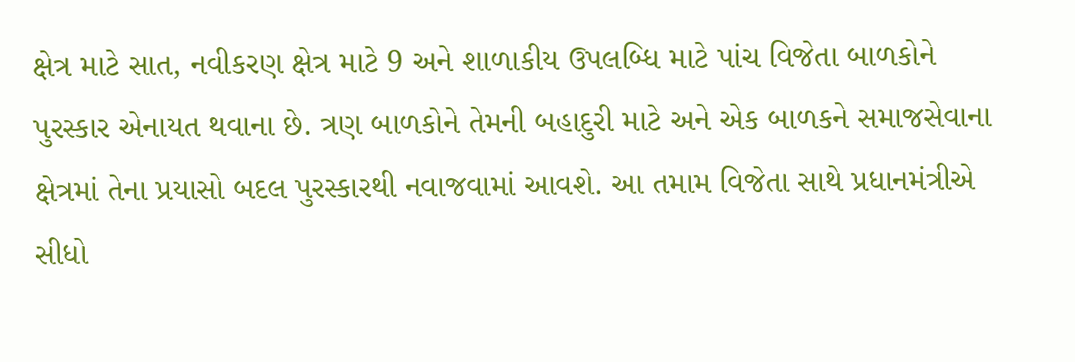ક્ષેત્ર માટે સાત, નવીકરણ ક્ષેત્ર માટે 9 અને શાળાકીય ઉપલબ્ધિ માટે પાંચ વિજેતા બાળકોને પુરસ્કાર એનાયત થવાના છે. ત્રણ બાળકોને તેમની બહાદુરી માટે અને એક બાળકને સમાજસેવાના ક્ષેત્રમાં તેના પ્રયાસો બદલ પુરસ્કારથી નવાજવામાં આવશે. આ તમામ વિજેતા સાથે પ્રધાનમંત્રીએ સીધો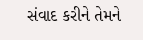સંવાદ કરીને તેમને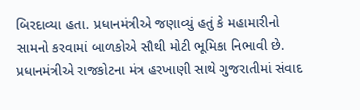બિરદાવ્યા હતા. પ્રધાનમંત્રીએ જણાવ્યું હતું કે મહામારીનો સામનો કરવામાં બાળકોએ સૌથી મોટી ભૂમિકા નિભાવી છે. પ્રધાનમંત્રીએ રાજકોટના મંત્ર હરખાણી સાથે ગુજરાતીમાં સંવાદ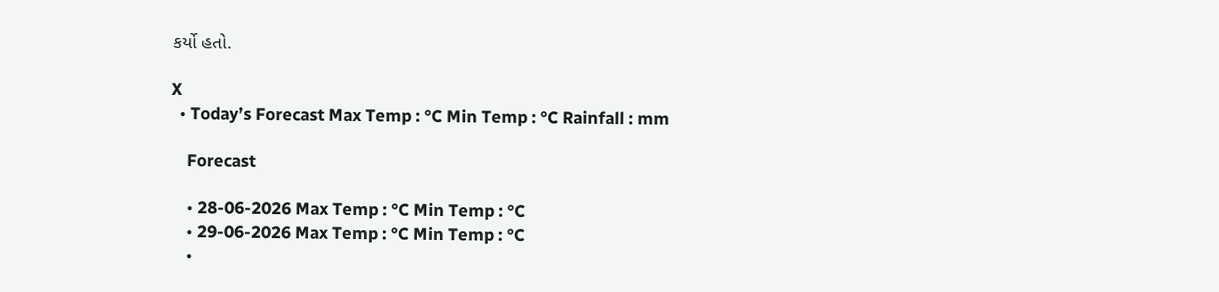કર્યો હતો.

X
  • Today’s Forecast Max Temp : °C Min Temp : °C Rainfall : mm

    Forecast

    • 28-06-2026 Max Temp : °C Min Temp : °C
    • 29-06-2026 Max Temp : °C Min Temp : °C
    •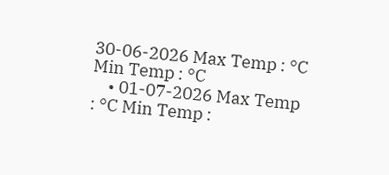30-06-2026 Max Temp : °C Min Temp : °C
    • 01-07-2026 Max Temp : °C Min Temp :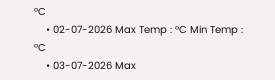°C
    • 02-07-2026 Max Temp : °C Min Temp : °C
    • 03-07-2026 Max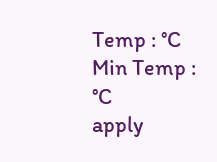Temp : °C Min Temp : °C
apply